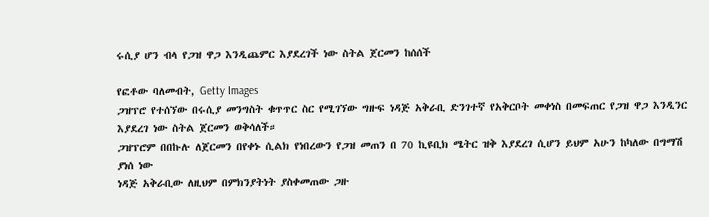ሩሲያ ሆን ብላ የጋዝ ዋጋ እንዲጨምር እያደረገች ነው ስትል ጀርመን ከሰሰች

የፎቶው ባለመብት, Getty Images
ጋዝፕሮ የተሰኘው በሩሲያ መንግስት ቁጥጥር ስር የሚገኘው ግዙፍ ነዳጅ አቅራቢ ድንገተኛ የአቅርቦት መቀነስ በመፍጠር የጋዝ ዋጋ እንዲንር እያደረገ ነው ስትል ጀርመን ወቅሳለች።
ጋዝፕሮም በበኩሉ ለጀርመን በየቀኑ ሲልክ የነበረውን የጋዝ መጠን በ 70 ኪዩቢክ ሜትር ዝቅ እያደረገ ሲሆን ይህም አሁን ከካለው በግማሽ ያነሰ ነው
ነዳጅ አቅራቢው ለዚህም በምክንያትነት ያስቀመጠው ጋዙ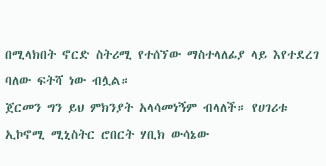በሚላክበት ኖርድ ስትሪሚ የተሰኘው ማስተላለፊያ ላይ እየተደረገ ባለው ፍትሻ ነው ብሏል።
ጀርመን ግን ይህ ምክንያት አላሳመነኝም ብላለች። የሀገሪቱ ኢኮኖሚ ሚኒስትር ሮበርት ሃቢክ ውሳኔው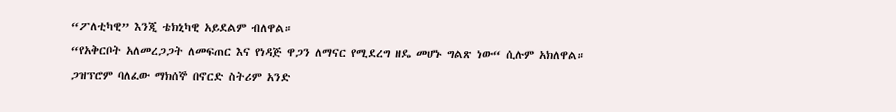“ፖለቲካዊ” እንጂ ቴክኒካዊ አይደልም ብለዋል።
“የአቅርቦት አለመረጋጋት ለመፍጠር እና የነዳጅ ዋጋን ለማናር የሚደረግ ዘዴ መሆኑ ግልጽ ነው“ ሲሉም አክለዋል።
ጋዝፕሮም ባለፈው ማክሰኞ በኖርድ ስትሪም አንድ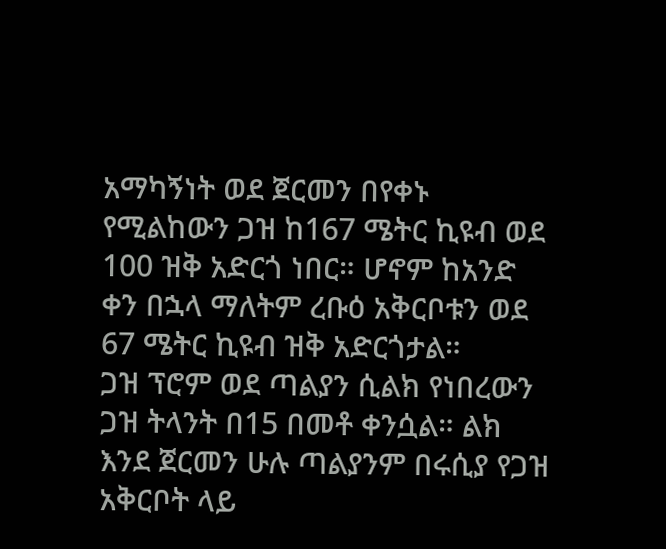አማካኝነት ወደ ጀርመን በየቀኑ የሚልከውን ጋዝ ከ167 ሜትር ኪዩብ ወደ 100 ዝቅ አድርጎ ነበር። ሆኖም ከአንድ ቀን በኋላ ማለትም ረቡዕ አቅርቦቱን ወደ 67 ሜትር ኪዩብ ዝቅ አድርጎታል።
ጋዝ ፕሮም ወደ ጣልያን ሲልክ የነበረውን ጋዝ ትላንት በ15 በመቶ ቀንሷል። ልክ እንደ ጀርመን ሁሉ ጣልያንም በሩሲያ የጋዝ አቅርቦት ላይ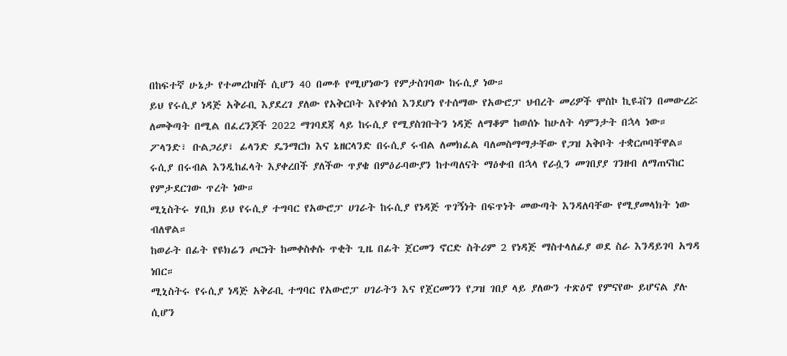በከፍተኛ ሁኔታ የተመረኮዘች ሲሆን 40 በመቶ የሚሆነውን የምታስገባው ከሩሲያ ነው።
ይህ የሩሲያ ነዳጅ አቅራቢ እያደረገ ያለው የአቅርቦት እየቀነሰ እንደሆነ የተሰማው የአውሮፓ ህብረት መሪዎች ሞስኮ ኪዩቭን በመውረሯ ለመቅጣት በሚል በፈረንጆች 2022 ማገባደጃ ላይ ከሩሲያ የሚያስገቡትን ነዳጅ ለማቆም ከወሰኑ ከሁለት ሳምንታት በኋላ ነው።
ፖላንድ፣ ቡልጋሪያ፣ ፊላንድ ዴንማርክ እና ኔዘርላንድ በሩሲያ ሩብል ለመክፈል ባለመስማማታቸው የጋዝ አቅቦት ተቋርጦባቸዋል።
ሩሲያ በሩብል እንዲከፈላት እያቀረበች ያለችው ጥያቄ በምዕራባውያን ከተጣለናት ማዕቀብ በኋላ የራሷን መገበያያ ገንዘብ ለማጠናከር የምታደርገው ጥረት ነው።
ሚኒስትሩ ሃቢክ ይህ የሩሲያ ተግባር የአውሮፓ ሀገራት ከሩሲያ የነዳጅ ጥገኝነት በፍጥነት መውጣት እንዳለባቸው የሚያመላክት ነው ብለዋል።
ከወራት በፊት የዩክሬን ጦርነት ከመቀስቀሱ ጥቂት ጊዜ በፊት ጀርመን ኖርድ ስትሪም 2 የነዳጅ ማስተላለፊያ ወደ ስራ እንዳይገባ አግዳ ነበር።
ሚኒስትሩ የሩሲያ ነዳጅ አቅራቢ ተግባር የአውሮፓ ሀገራትን እና የጀርመንን የጋዝ ገበያ ላይ ያለውን ተጽዕኖ የምናየው ይሆናል ያሉ ሲሆን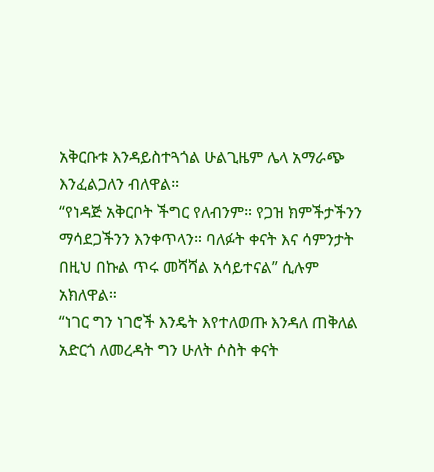አቅርቡቱ እንዳይስተጓጎል ሁልጊዜም ሌላ አማራጭ እንፈልጋለን ብለዋል።
“የነዳጅ አቅርቦት ችግር የለብንም። የጋዝ ክምችታችንን ማሳደጋችንን እንቀጥላን። ባለፉት ቀናት እና ሳምንታት በዚህ በኩል ጥሩ መሻሻል አሳይተናል” ሲሉም አክለዋል።
“ነገር ግን ነገሮች እንዴት እየተለወጡ እንዳለ ጠቅለል አድርጎ ለመረዳት ግን ሁለት ሶስት ቀናት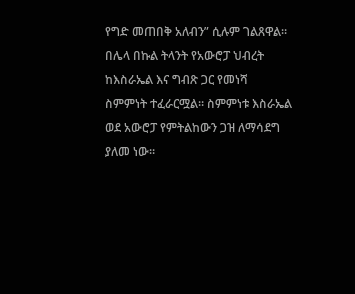የግድ መጠበቅ አለብን” ሲሉም ገልጸዋል።
በሌላ በኩል ትላንት የአውሮፓ ህብረት ከእስራኤል እና ግብጽ ጋር የመነሻ ስምምነት ተፈራርሟል። ስምምነቱ እስራኤል ወደ አውሮፓ የምትልከውን ጋዝ ለማሳደግ ያለመ ነው።